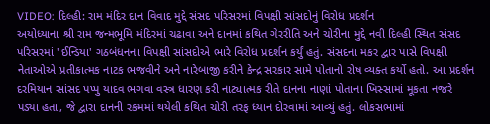VIDEO: દિલ્હી: રામ મંદિર દાન વિવાદ મુદ્દે સંસદ પરિસરમાં વિપક્ષી સાંસદોનું વિરોધ પ્રદર્શન
અયોધ્યાના શ્રી રામ જન્મભૂમિ મંદિરમાં ચઢાવા અને દાનમાં કથિત ગેરરીતિ અને ચોરીના મુદ્દે નવી દિલ્હી સ્થિત સંસદ પરિસરમાં 'ઈન્ડિયા' ગઠબંધનના વિપક્ષી સાંસદોએ ભારે વિરોધ પ્રદર્શન કર્યું હતું. સંસદના મકર દ્વાર પાસે વિપક્ષી નેતાઓએ પ્રતીકાત્મક નાટક ભજવીને અને નારેબાજી કરીને કેન્દ્ર સરકાર સામે પોતાનો રોષ વ્યક્ત કર્યો હતો. આ પ્રદર્શન દરમિયાન સાંસદ પપ્પુ યાદવ ભગવા વસ્ત્ર ધારણ કરી નાટ્યાત્મક રીતે દાનના નાણાં પોતાના ખિસ્સામાં મૂકતા નજરે પડ્યા હતા, જે દ્વારા દાનની રકમમાં થયેલી કથિત ચોરી તરફ ધ્યાન દોરવામાં આવ્યું હતું. લોકસભામાં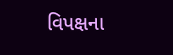વિપક્ષના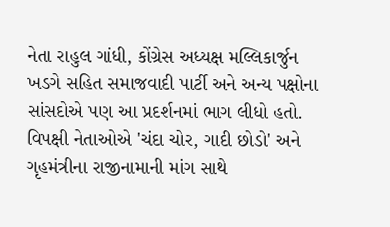નેતા રાહુલ ગાંધી, કોંગ્રેસ અધ્યક્ષ મલ્લિકાર્જુન ખડગે સહિત સમાજવાદી પાર્ટી અને અન્ય પક્ષોના સાંસદોએ પણ આ પ્રદર્શનમાં ભાગ લીધો હતો. વિપક્ષી નેતાઓએ 'ચંદા ચોર, ગાદી છોડો' અને ગૃહમંત્રીના રાજીનામાની માંગ સાથે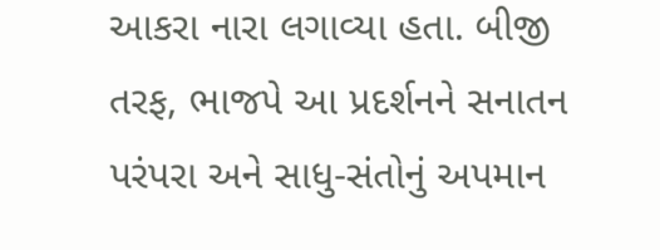આકરા નારા લગાવ્યા હતા. બીજી તરફ, ભાજપે આ પ્રદર્શનને સનાતન પરંપરા અને સાધુ-સંતોનું અપમાન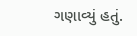ગણાવ્યું હતું.